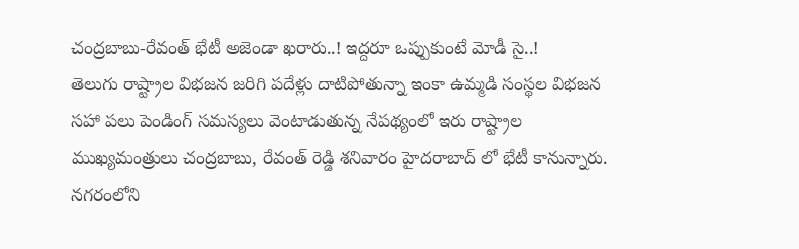చంద్రబాబు-రేవంత్ భేటీ అజెండా ఖరారు..! ఇద్దరూ ఒప్పుకుంటే మోడీ సై..!
తెలుగు రాష్ట్రాల విభజన జరిగి పదేళ్లు దాటిపోతున్నా ఇంకా ఉమ్మడి సంస్థల విభజన సహా పలు పెండింగ్ సమస్యలు వెంటాడుతున్న నేపథ్యంలో ఇరు రాష్ట్రాల ముఖ్యమంత్రులు చంద్రబాబు, రేవంత్ రెడ్డి శనివారం హైదరాబాద్ లో భేటీ కానున్నారు. నగరంలోని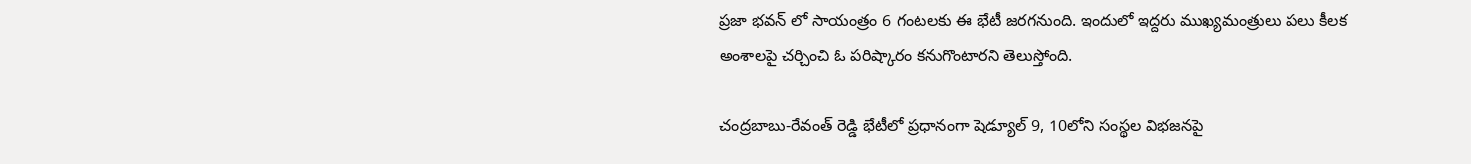ప్రజా భవన్ లో సాయంత్రం 6 గంటలకు ఈ భేటీ జరగనుంది. ఇందులో ఇద్దరు ముఖ్యమంత్రులు పలు కీలక అంశాలపై చర్చించి ఓ పరిష్కారం కనుగొంటారని తెలుస్తోంది.

చంద్రబాబు-రేవంత్ రెడ్డి భేటీలో ప్రధానంగా షెడ్యూల్ 9, 10లోని సంస్థల విభజనపై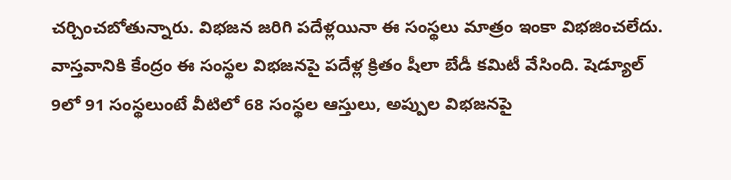చర్చించబోతున్నారు. విభజన జరిగి పదేళ్లయినా ఈ సంస్థలు మాత్రం ఇంకా విభజించలేదు. వాస్తవానికి కేంద్రం ఈ సంస్థల విభజనపై పదేళ్ల క్రితం షీలా బేడీ కమిటీ వేసింది. షెడ్యూల్ 9లో 91 సంస్థలుంటే వీటిలో 68 సంస్థల ఆస్తులు, అప్పుల విభజనపై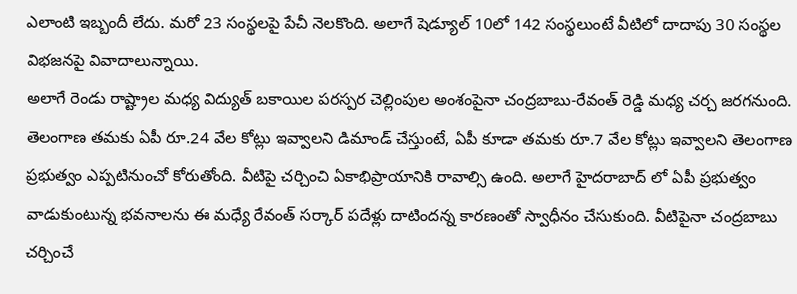ఎలాంటి ఇబ్బందీ లేదు. మరో 23 సంస్థలపై పేచీ నెలకొంది. అలాగే షెడ్యూల్ 10లో 142 సంస్థలుంటే వీటిలో దాదాపు 30 సంస్థల విభజనపై వివాదాలున్నాయి.
అలాగే రెండు రాష్ట్రాల మధ్య విద్యుత్ బకాయిల పరస్పర చెల్లింపుల అంశంపైనా చంద్రబాబు-రేవంత్ రెడ్డి మధ్య చర్చ జరగనుంది. తెలంగాణ తమకు ఏపీ రూ.24 వేల కోట్లు ఇవ్వాలని డిమాండ్ చేస్తుంటే, ఏపీ కూడా తమకు రూ.7 వేల కోట్లు ఇవ్వాలని తెలంగాణ ప్రభుత్వం ఎప్పటినుంచో కోరుతోంది. వీటిపై చర్చించి ఏకాభిప్రాయానికి రావాల్సి ఉంది. అలాగే హైదరాబాద్ లో ఏపీ ప్రభుత్వం వాడుకుంటున్న భవనాలను ఈ మధ్యే రేవంత్ సర్కార్ పదేళ్లు దాటిందన్న కారణంతో స్వాధీనం చేసుకుంది. వీటిపైనా చంద్రబాబు చర్చించే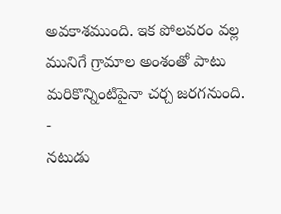అవకాశముంది. ఇక పోలవరం వల్ల మునిగే గ్రామాల అంశంతో పాటు మరికొన్నింటిపైనా చర్చ జరగనుంది.
-
నటుడు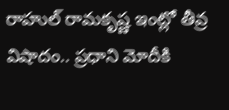రాహుల్ రామకృష్ణ ఇంట్లో తీవ్ర విషాదం.. ప్రధాని మోదీకి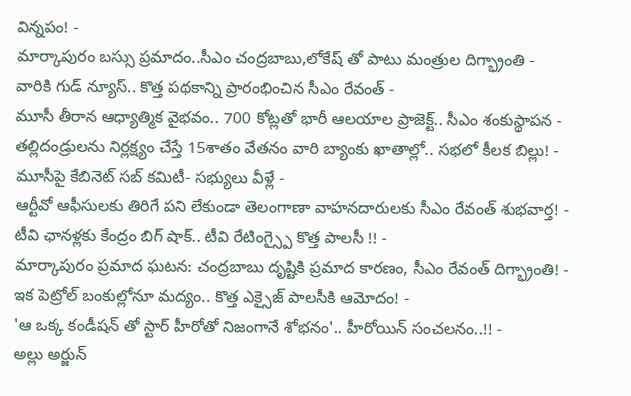విన్నపం! -
మార్కాపురం బస్సు ప్రమాదం..సీఎం చంద్రబాబు,లోకేష్ తో పాటు మంత్రుల దిగ్భ్రాంతి -
వారికి గుడ్ న్యూస్.. కొత్త పథకాన్ని ప్రారంభించిన సీఎం రేవంత్ -
మూసీ తీరాన ఆధ్యాత్మిక వైభవం.. 700 కోట్లతో భారీ ఆలయాల ప్రాజెక్ట్.. సీఎం శంకుస్థాపన -
తల్లిదండ్రులను నిర్లక్ష్యం చేస్తే 15శాతం వేతనం వారి బ్యాంకు ఖాతాల్లో.. సభలో కీలక బిల్లు! -
మూసీపై కేబినెట్ సబ్ కమిటీ- సభ్యులు వీళ్లే -
ఆర్టీవో ఆఫీసులకు తిరిగే పని లేకుండా తెలంగాణా వాహనదారులకు సీఎం రేవంత్ శుభవార్త! -
టీవి ఛానళ్లకు కేంద్రం బిగ్ షాక్.. టీవి రేటింగ్స్పై కొత్త పాలసీ !! -
మార్కాపురం ప్రమాద ఘటన: చంద్రబాబు దృష్టికి ప్రమాద కారణం, సీఎం రేవంత్ దిగ్భ్రాంతి! -
ఇక పెట్రోల్ బంకుల్లోనూ మద్యం.. కొత్త ఎక్సైజ్ పాలసీకి ఆమోదం! -
'ఆ ఒక్క కండీషన్ తో స్టార్ హీరోతో నిజంగానే శోభనం'.. హీరోయిన్ సంచలనం..!! -
అల్లు అర్జున్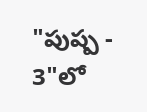"పుష్ప - 3"లో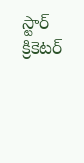స్టార్ క్రికెటర్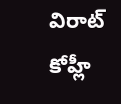విరాట్ కోహ్లీ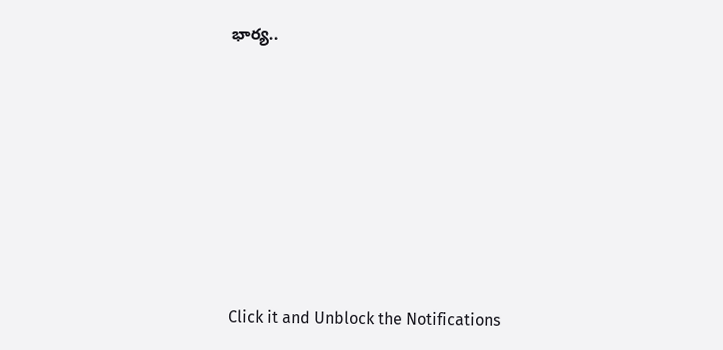భార్య..











Click it and Unblock the Notifications